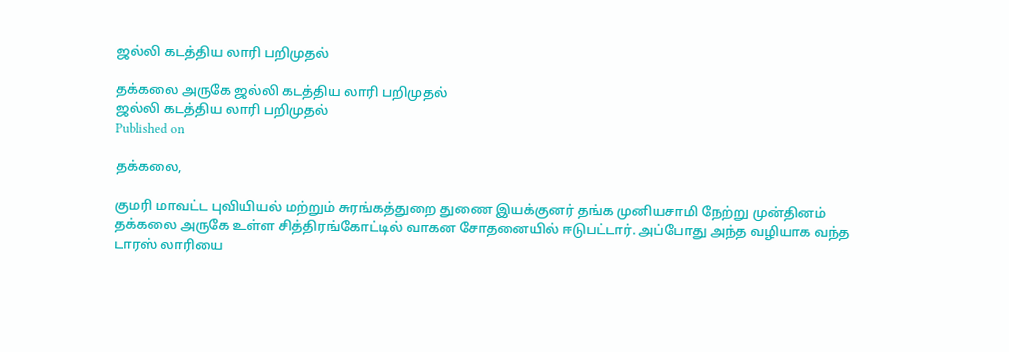ஜல்லி கடத்திய லாரி பறிமுதல்

தக்கலை அருகே ஜல்லி கடத்திய லாரி பறிமுதல்
ஜல்லி கடத்திய லாரி பறிமுதல்
Published on

தக்கலை,

குமரி மாவட்ட புவியியல் மற்றும் சுரங்கத்துறை துணை இயக்குனர் தங்க முனியசாமி நேற்று முன்தினம் தக்கலை அருகே உள்ள சித்திரங்கோட்டில் வாகன சோதனையில் ஈடுபட்டார். அப்போது அந்த வழியாக வந்த டாரஸ் லாரியை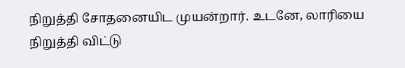நிறுத்தி சோதனையிட முயன்றார். உடனே, லாரியை நிறுத்தி விட்டு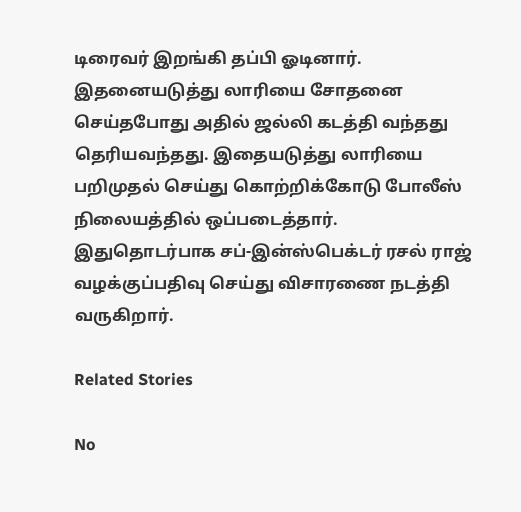டிரைவர் இறங்கி தப்பி ஓடினார். இதனையடுத்து லாரியை சோதனை செய்தபோது அதில் ஜல்லி கடத்தி வந்தது தெரியவந்தது. இதையடுத்து லாரியை பறிமுதல் செய்து கொற்றிக்கோடு போலீஸ் நிலையத்தில் ஒப்படைத்தார். இதுதொடர்பாக சப்-இன்ஸ்பெக்டர் ரசல் ராஜ் வழக்குப்பதிவு செய்து விசாரணை நடத்தி வருகிறார்.

Related Stories

No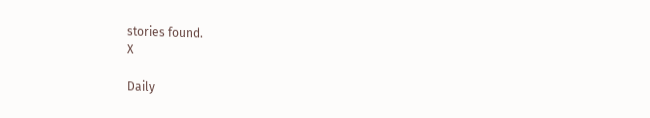stories found.
X

Daily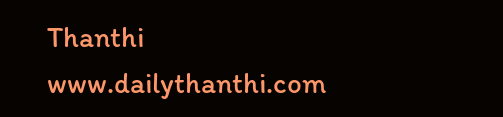Thanthi
www.dailythanthi.com